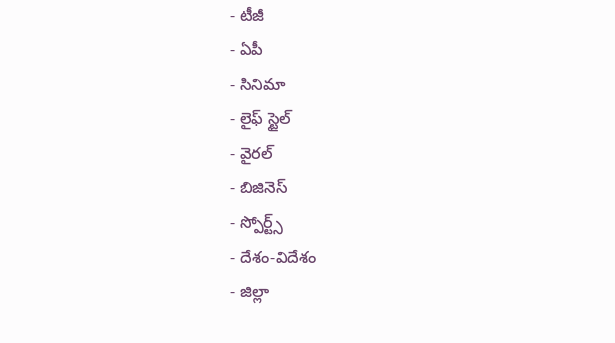- టీజీ
- ఏపీ
- సినిమా
- లైఫ్ స్టైల్
- వైరల్
- బిజినెస్
- స్పోర్ట్స్
- దేశం-విదేశం
- జిల్లా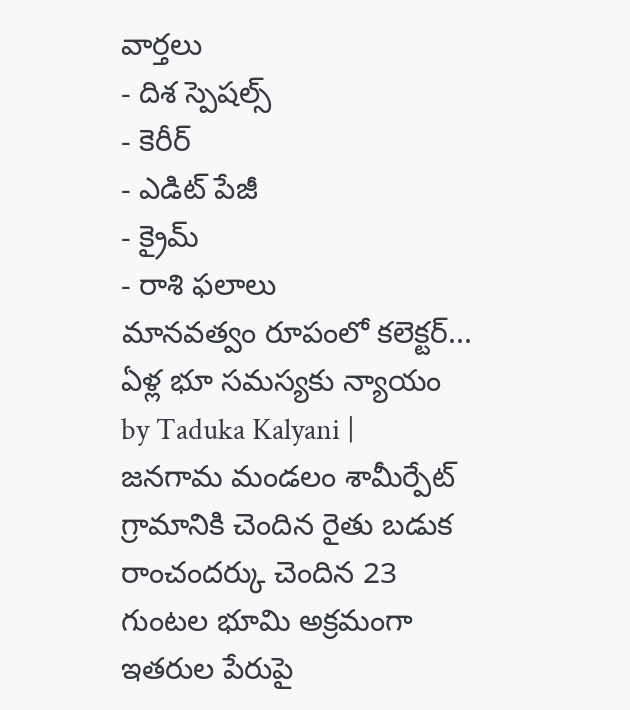వార్తలు
- దిశ స్పెషల్స్
- కెరీర్
- ఎడిట్ పేజీ
- క్రైమ్
- రాశి ఫలాలు
మానవత్వం రూపంలో కలెక్టర్... ఏళ్ల భూ సమస్యకు న్యాయం
by Taduka Kalyani |
జనగామ మండలం శామీర్పేట్ గ్రామానికి చెందిన రైతు బడుక రాంచందర్కు చెందిన 23 గుంటల భూమి అక్రమంగా ఇతరుల పేరుపై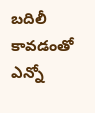బదిలీ కావడంతో ఎన్నో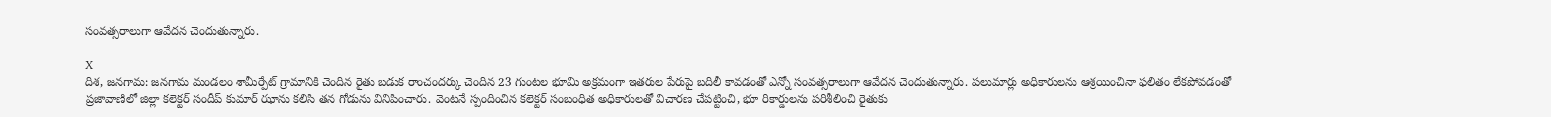సంవత్సరాలుగా ఆవేదన చెందుతున్నారు.

X
దిశ, జనగామ: జనగామ మండలం శామీర్పేట్ గ్రామానికి చెందిన రైతు బడుక రాంచందర్కు చెందిన 23 గుంటల భూమి అక్రమంగా ఇతరుల పేరుపై బదిలీ కావడంతో ఎన్నో సంవత్సరాలుగా ఆవేదన చెందుతున్నారు. పలుమార్లు అధికారులను ఆశ్రయించినా ఫలితం లేకపోవడంతో ప్రజావాణిలో జిల్లా కలెక్టర్ సందీప్ కుమార్ ఝాను కలిసి తన గోడును వినిపించారు. వెంటనే స్పందించిన కలెక్టర్ సంబంధిత అధికారులతో విచారణ చేపట్టించి, భూ రికార్డులను పరిశీలించి రైతుకు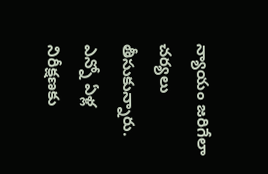న్యాయం జరిగేలా చర్యలు తీసుకున్నారు. ఎన్నో ఏళ్ల నిరీక్షణకు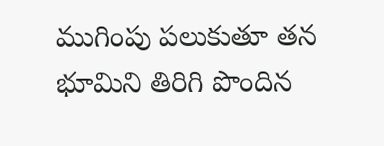ముగింపు పలుకుతూ తన భూమిని తిరిగి పొందిన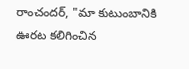రాంచందర్, "మా కుటుంబానికి ఊరట కలిగించిన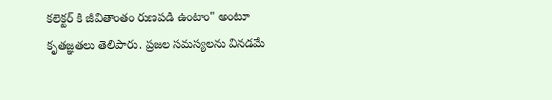కలెక్టర్ కి జీవితాంతం రుణపడి ఉంటాం" అంటూ కృతజ్ఞతలు తెలిపారు. ప్రజల సమస్యలను వినడమే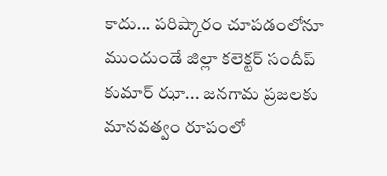కాదు... పరిష్కారం చూపడంలోనూ ముందుండే జిల్లా కలెక్టర్ సందీప్ కుమార్ ఝా... జనగామ ప్రజలకు మానవత్వం రూపంలో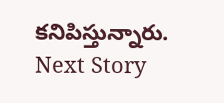కనిపిస్తున్నారు.
Next Story